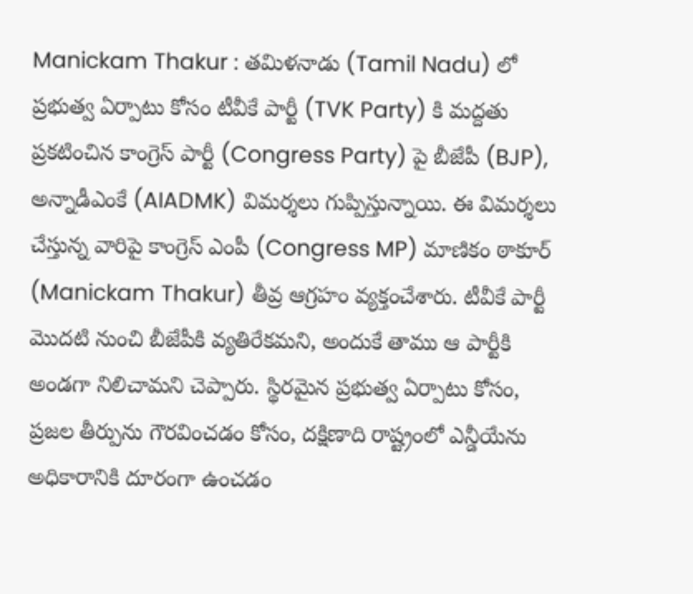Manickam Thakur : తమిళనాడు (Tamil Nadu) లో ప్రభుత్వ ఏర్పాటు కోసం టీవీకే పార్టీ (TVK Party) కి మద్దతు ప్రకటించిన కాంగ్రెస్ పార్టీ (Congress Party) పై బీజేపీ (BJP), అన్నాడీఎంకే (AIADMK) విమర్శలు గుప్పిస్తున్నాయి. ఈ విమర్శలు చేస్తున్న వారిపై కాంగ్రెస్ ఎంపీ (Congress MP) మాణికం ఠాకూర్ (Manickam Thakur) తీవ్ర ఆగ్రహం వ్యక్తంచేశారు. టీవీకే పార్టీ మొదటి నుంచి బీజేపీకి వ్యతిరేకమని, అందుకే తాము ఆ పార్టీకి అండగా నిలిచామని చెప్పారు. స్థిరమైన ప్రభుత్వ ఏర్పాటు కోసం, ప్రజల తీర్పును గౌరవించడం కోసం, దక్షిణాది రాష్ట్రంలో ఎన్డీయేను అధికారానికి దూరంగా ఉంచడం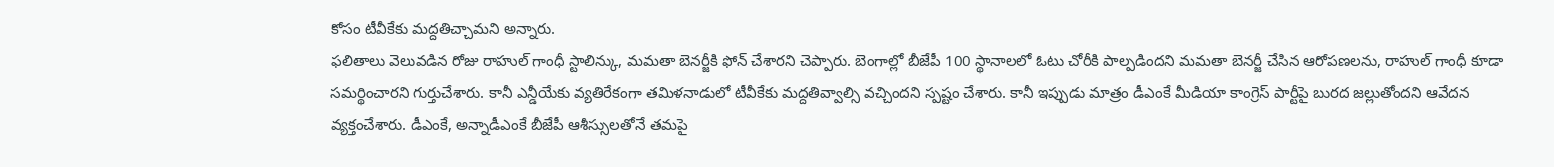కోసం టీవీకేకు మద్దతిచ్చామని అన్నారు.
ఫలితాలు వెలువడిన రోజు రాహుల్ గాంధీ స్టాలిన్కు, మమతా బెనర్జీకి ఫోన్ చేశారని చెప్పారు. బెంగాల్లో బీజేపీ 100 స్థానాలలో ఓటు చోరీకి పాల్పడిందని మమతా బెనర్జీ చేసిన ఆరోపణలను, రాహుల్ గాంధీ కూడా సమర్థించారని గుర్తుచేశారు. కానీ ఎన్డీయేకు వ్యతిరేకంగా తమిళనాడులో టీవీకేకు మద్దతివ్వాల్సి వచ్చిందని స్పష్టం చేశారు. కానీ ఇప్పుడు మాత్రం డీఎంకే మీడియా కాంగ్రెస్ పార్టీపై బురద జల్లుతోందని ఆవేదన వ్యక్తంచేశారు. డీఎంకే, అన్నాడీఎంకే బీజేపీ ఆశీస్సులతోనే తమపై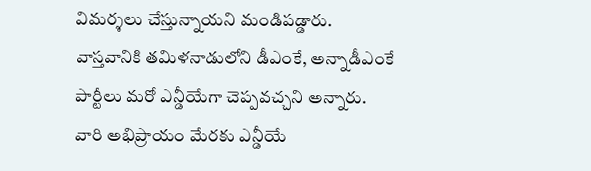విమర్శలు చేస్తున్నాయని మండిపడ్డారు.
వాస్తవానికి తమిళనాడులోని డీఎంకే, అన్నాడీఎంకే పార్టీలు మరో ఎన్డీయేగా చెప్పవచ్చని అన్నారు. వారి అభిప్రాయం మేరకు ఎన్డీయే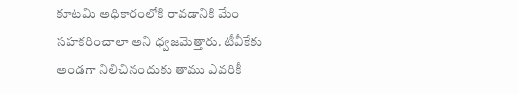కూటమి అధికారంలోకి రావడానికి మేం సహకరించాలా అని ధ్వజమెత్తారు. టీవీకేకు అండగా నిలిచినందుకు తాము ఎవరికీ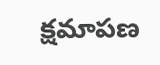క్షమాపణ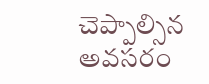చెప్పాల్సిన అవసరం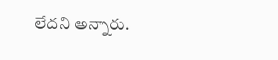లేదని అన్నారు.